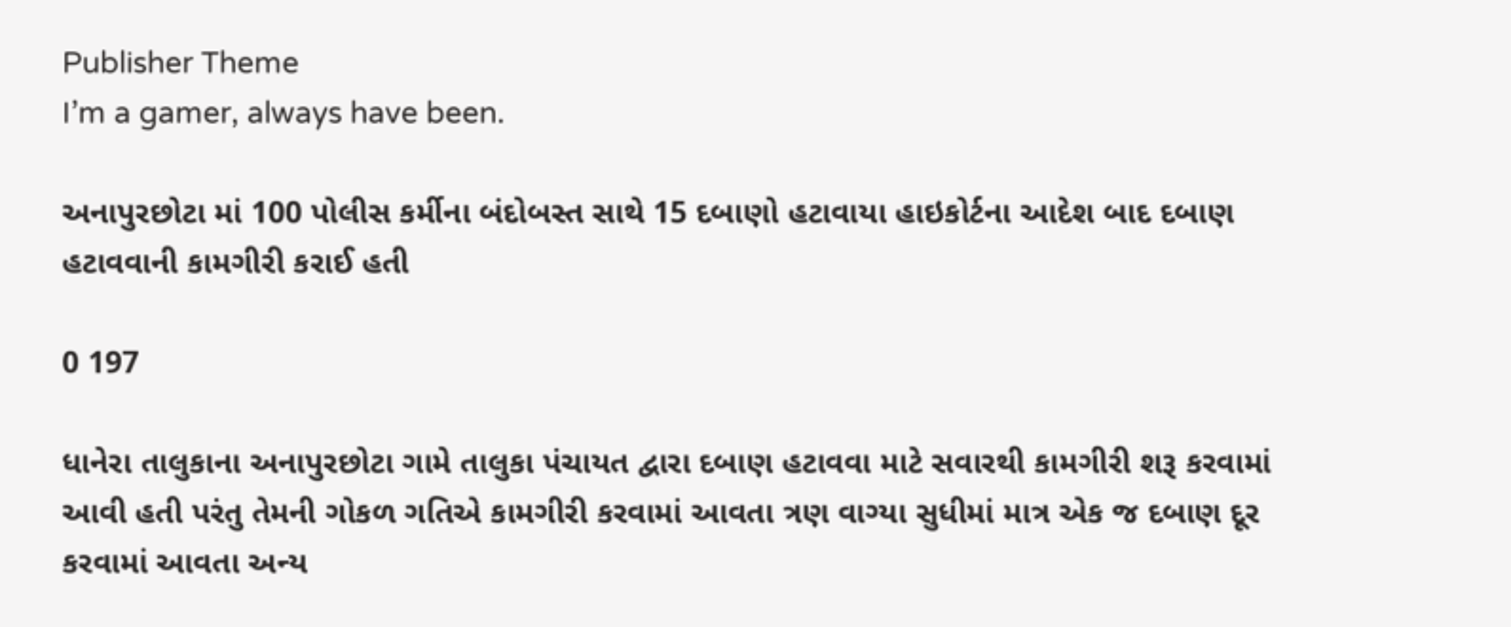Publisher Theme
I’m a gamer, always have been.

અનાપુરછોટા માં 100 પોલીસ કર્મીના બંદોબસ્ત સાથે 15 દબાણો હટાવાયા હાઇકોર્ટના આદેશ બાદ દબાણ હટાવવાની કામગીરી કરાઈ હતી

0 197

ધાનેરા તાલુકાના અનાપુરછોટા ગામે તાલુકા પંચાયત દ્વારા દબાણ હટાવવા માટે સવારથી કામગીરી શરૂ કરવામાં આવી હતી પરંતુ તેમની ગોકળ ગતિએ કામગીરી કરવામાં આવતા ત્રણ વાગ્યા સુધીમાં માત્ર એક જ દબાણ દૂર કરવામાં આવતા અન્ય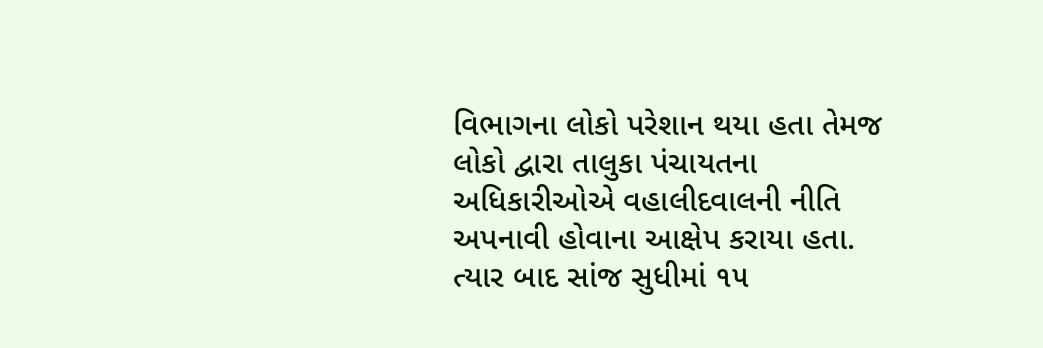વિભાગના લોકો પરેશાન થયા હતા તેમજ લોકો દ્વારા તાલુકા પંચાયતના અધિકારીઓએ વહાલીદવાલની નીતિ અપનાવી હોવાના આક્ષેપ કરાયા હતા. ત્યાર બાદ સાંજ સુધીમાં ૧૫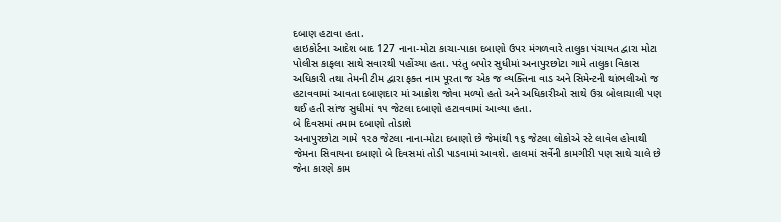દબાણ હટાવા હતા.
હાઇકોર્ટના આદેશ બાદ 127 નાના-મોટા કાચા-પાકા દબાણો ઉપર મંગળવારે તાલુકા પંચાયત દ્વારા મોટા પોલીસ કાફલા સાથે સવારથી પહોંચ્યા હતા. પરંતુ બપોર સુધીમાં અનાપુરછોટા ગામે તાલુકા વિકાસ અધિકારી તથા તેમની ટીમ દ્વારા ફક્ત નામ પૂરતા જ એક જ વ્યક્તિના વાડ અને સિમેન્ટની થાંભલીઓ જ હટાવવામાં આવતા દબાણદાર માં આક્રોશ જોવા મળ્યો હતો અને અધિકારીઓ સાથે ઉગ્ર બોલાચાલી પણ થઈ હતી સાંજ સુધીમાં ૧૫ જેટલા દબાણો હટાવવામાં આવ્યા હતા.
બે દિવસમાં તમામ દબાણો તોડાશે
અનાપુરછોટા ગામે ૧૨૭ જેટલા નાના-મોટા દબાણો છે જેમાંથી ૧૬ જેટલા લોકોએ સ્ટે લાવેલ હોવાથી જેમના સિવાયના દબાણો બે દિવસમાં તોડી પાડવામાં આવશે. હાલમાં સર્વેની કામગીરી પણ સાથે ચાલે છે જેના કારણે કામ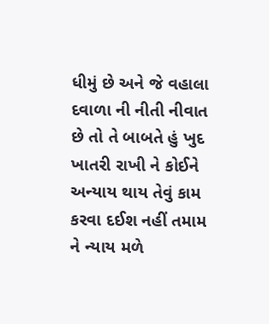ધીમું છે અને જે વહાલા દવાળા ની નીતી નીવાત છે તો તે બાબતે હું ખુદ ખાતરી રાખી ને કોઈને અન્યાય થાય તેવું કામ કરવા દઈશ નહીં તમામ ને ન્યાય મળે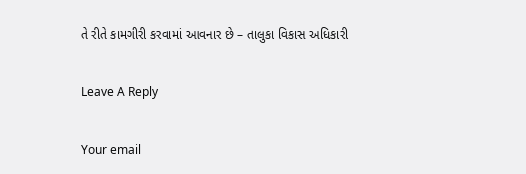તે રીતે કામગીરી કરવામાં આવનાર છે – તાલુકા વિકાસ અધિકારી

Leave A Reply

Your email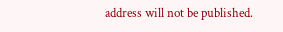address will not be published.